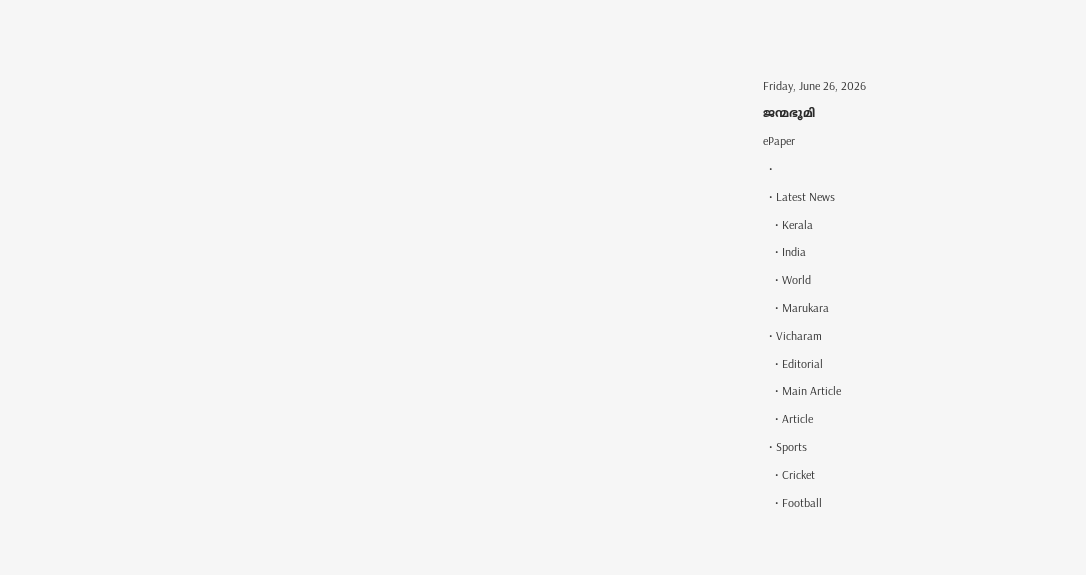Friday, June 26, 2026
ജന്മഭൂമി
ePaper
  •
  • Latest News
    • Kerala
    • India
    • World
    • Marukara
  • Vicharam
    • Editorial
    • Main Article
    • Article
  • Sports
    • Cricket
    • Football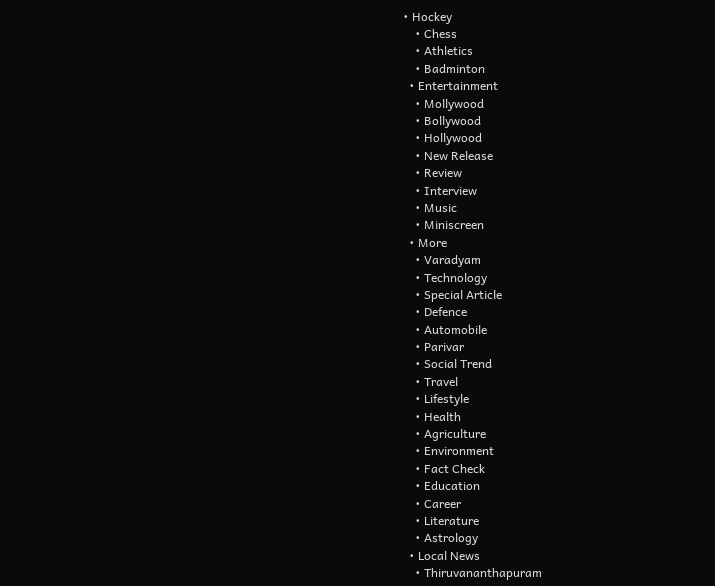• Hockey
    • Chess
    • Athletics
    • Badminton
  • Entertainment
    • Mollywood
    • Bollywood
    • Hollywood
    • New Release
    • Review
    • Interview
    • Music
    • Miniscreen
  • More
    • Varadyam
    • Technology
    • Special Article
    • Defence
    • Automobile
    • Parivar
    • Social Trend
    • Travel
    • Lifestyle
    • Health
    • Agriculture
    • Environment
    • Fact Check
    • Education
    • Career
    • Literature
    • Astrology
  • Local News
    • Thiruvananthapuram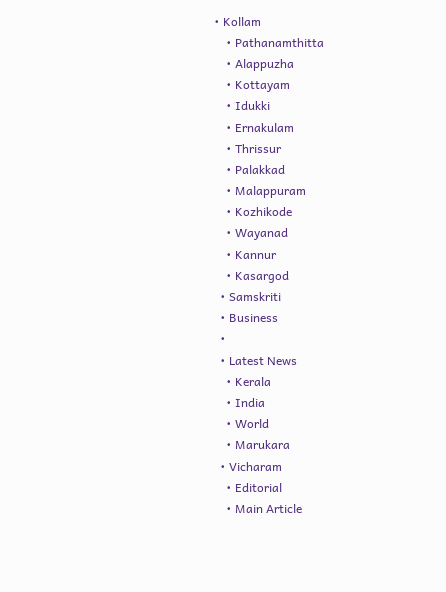• Kollam
    • Pathanamthitta
    • Alappuzha
    • Kottayam
    • Idukki
    • Ernakulam
    • Thrissur
    • Palakkad
    • Malappuram
    • Kozhikode
    • Wayanad
    • Kannur
    • Kasargod
  • Samskriti
  • Business
  •
  • Latest News
    • Kerala
    • India
    • World
    • Marukara
  • Vicharam
    • Editorial
    • Main Article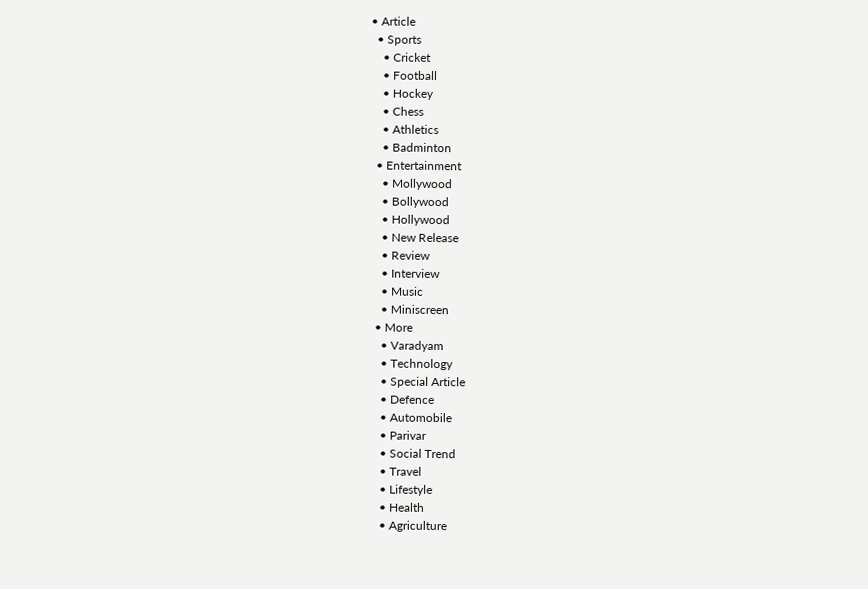• Article
  • Sports
    • Cricket
    • Football
    • Hockey
    • Chess
    • Athletics
    • Badminton
  • Entertainment
    • Mollywood
    • Bollywood
    • Hollywood
    • New Release
    • Review
    • Interview
    • Music
    • Miniscreen
  • More
    • Varadyam
    • Technology
    • Special Article
    • Defence
    • Automobile
    • Parivar
    • Social Trend
    • Travel
    • Lifestyle
    • Health
    • Agriculture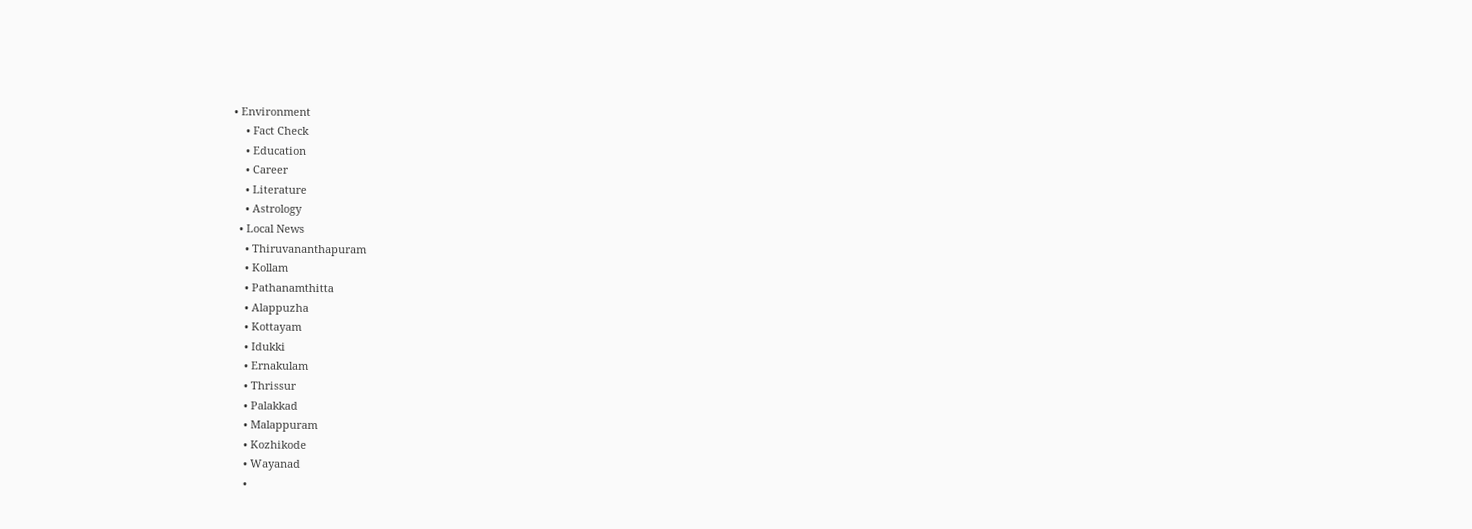• Environment
    • Fact Check
    • Education
    • Career
    • Literature
    • Astrology
  • Local News
    • Thiruvananthapuram
    • Kollam
    • Pathanamthitta
    • Alappuzha
    • Kottayam
    • Idukki
    • Ernakulam
    • Thrissur
    • Palakkad
    • Malappuram
    • Kozhikode
    • Wayanad
    •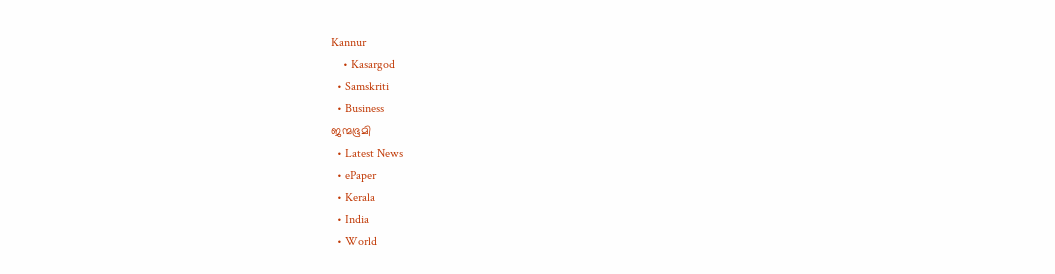Kannur
    • Kasargod
  • Samskriti
  • Business
ജന്മഭൂമി
  • Latest News
  • ePaper
  • Kerala
  • India
  • World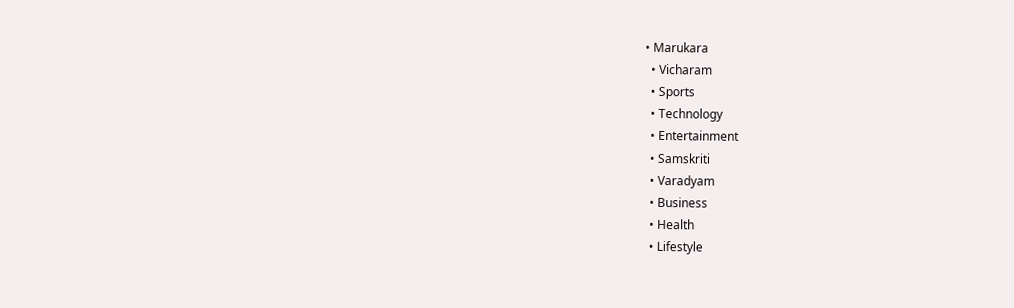• Marukara
  • Vicharam
  • Sports
  • Technology
  • Entertainment
  • Samskriti
  • Varadyam
  • Business
  • Health
  • Lifestyle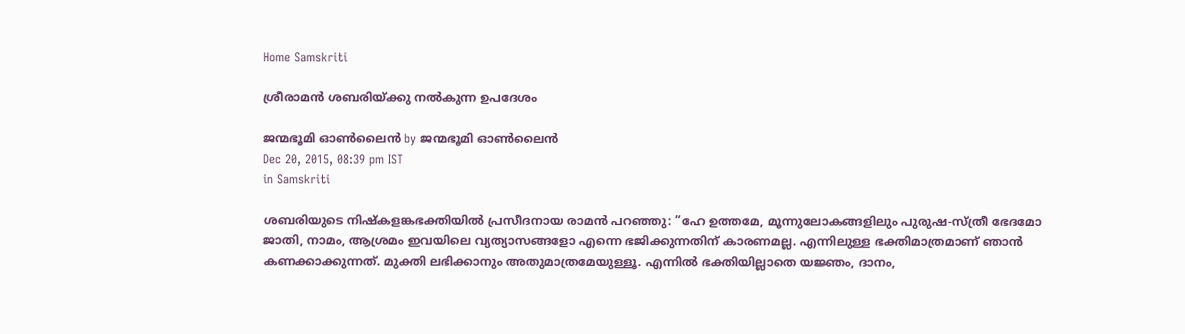Home Samskriti

ശ്രീരാമന്‍ ശബരിയ്‌ക്കു നല്‍കുന്ന ഉപദേശം

ജന്മഭൂമി ഓണ്‍ലൈന്‍ by ജന്മഭൂമി ഓണ്‍ലൈന്‍
Dec 20, 2015, 08:39 pm IST
in Samskriti

ശബരിയുടെ നിഷ്‌കളങ്കഭക്തിയില്‍ പ്രസീദനായ രാമന്‍ പറഞ്ഞു: ”ഹേ ഉത്തമേ, മൂന്നുലോകങ്ങളിലും പുരുഷ-സ്ത്രീ ഭേദമോ ജാതി, നാമം, ആശ്രമം ഇവയിലെ വ്യത്യാസങ്ങളോ എന്നെ ഭജിക്കുന്നതിന് കാരണമല്ല. എന്നിലുള്ള ഭക്തിമാത്രമാണ് ഞാന്‍ കണക്കാക്കുന്നത്. മുക്തി ലഭിക്കാനും അതുമാത്രമേയുള്ളൂ. എന്നില്‍ ഭക്തിയില്ലാതെ യജ്ഞം, ദാനം,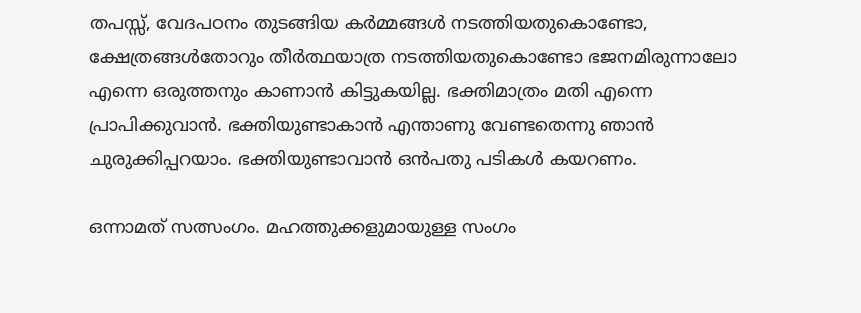തപസ്സ്, വേദപഠനം തുടങ്ങിയ കര്‍മ്മങ്ങള്‍ നടത്തിയതുകൊണ്ടോ, ക്ഷേത്രങ്ങള്‍തോറും തീര്‍ത്ഥയാത്ര നടത്തിയതുകൊണ്ടോ ഭജനമിരുന്നാലോ എന്നെ ഒരുത്തനും കാണാന്‍ കിട്ടുകയില്ല. ഭക്തിമാത്രം മതി എന്നെ പ്രാപിക്കുവാന്‍. ഭക്തിയുണ്ടാകാന്‍ എന്താണു വേണ്ടതെന്നു ഞാന്‍ ചുരുക്കിപ്പറയാം. ഭക്തിയുണ്ടാവാന്‍ ഒന്‍പതു പടികള്‍ കയറണം.

ഒന്നാമത് സത്സംഗം. മഹത്തുക്കളുമായുള്ള സംഗം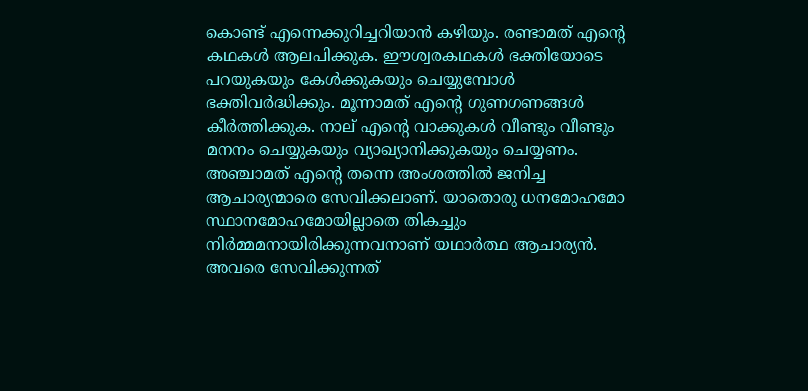കൊണ്ട് എന്നെക്കുറിച്ചറിയാന്‍ കഴിയും. രണ്ടാമത് എന്റെ കഥകള്‍ ആലപിക്കുക. ഈശ്വരകഥകള്‍ ഭക്തിയോടെ പറയുകയും കേള്‍ക്കുകയും ചെയ്യുമ്പോള്‍ ഭക്തിവര്‍ദ്ധിക്കും. മൂന്നാമത് എന്റെ ഗുണഗണങ്ങള്‍ കീര്‍ത്തിക്കുക. നാല് എന്റെ വാക്കുകള്‍ വീണ്ടും വീണ്ടും മനനം ചെയ്യുകയും വ്യാഖ്യാനിക്കുകയും ചെയ്യണം. അഞ്ചാമത് എന്റെ തന്നെ അംശത്തില്‍ ജനിച്ച ആചാര്യന്മാരെ സേവിക്കലാണ്. യാതൊരു ധനമോഹമോ സ്ഥാനമോഹമോയില്ലാതെ തികച്ചും നിര്‍മ്മമനായിരിക്കുന്നവനാണ് യഥാര്‍ത്ഥ ആചാര്യന്‍. അവരെ സേവിക്കുന്നത്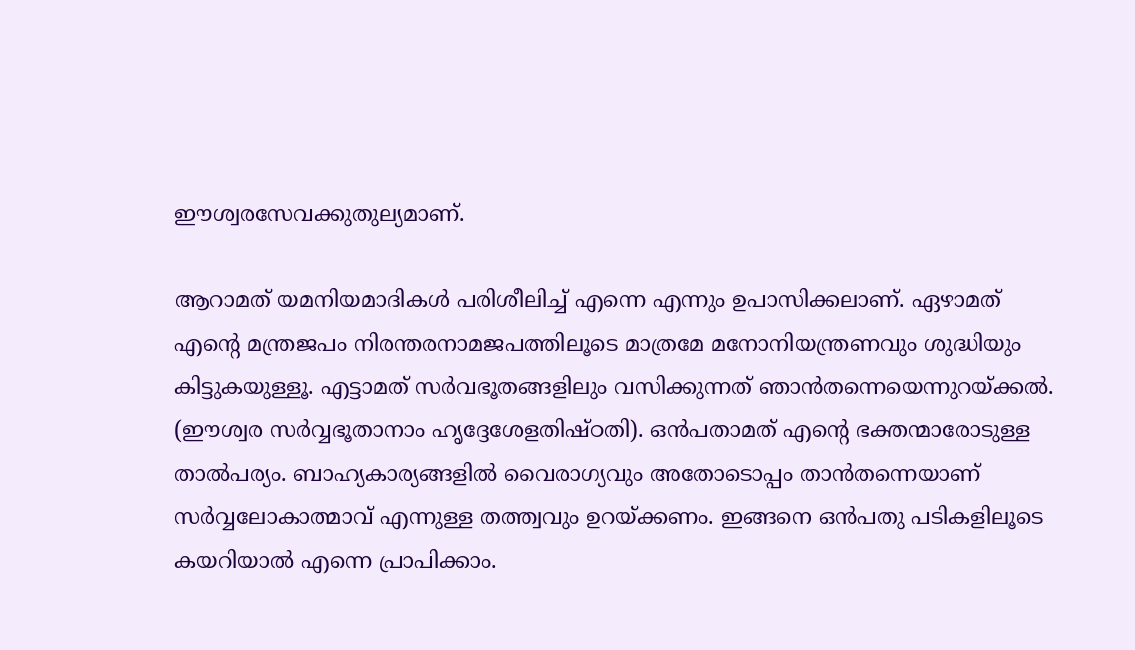ഈശ്വരസേവക്കുതുല്യമാണ്.

ആറാമത് യമനിയമാദികള്‍ പരിശീലിച്ച് എന്നെ എന്നും ഉപാസിക്കലാണ്. ഏഴാമത് എന്റെ മന്ത്രജപം നിരന്തരനാമജപത്തിലൂടെ മാത്രമേ മനോനിയന്ത്രണവും ശുദ്ധിയും കിട്ടുകയുള്ളൂ. എട്ടാമത് സര്‍വഭൂതങ്ങളിലും വസിക്കുന്നത് ഞാന്‍തന്നെയെന്നുറയ്‌ക്കല്‍. (ഈശ്വര സര്‍വ്വഭൂതാനാം ഹൃദ്ദേശേളതിഷ്ഠതി). ഒന്‍പതാമത് എന്റെ ഭക്തന്മാരോടുള്ള താല്‍പര്യം. ബാഹ്യകാര്യങ്ങളില്‍ വൈരാഗ്യവും അതോടൊപ്പം താന്‍തന്നെയാണ് സര്‍വ്വലോകാത്മാവ് എന്നുള്ള തത്ത്വവും ഉറയ്‌ക്കണം. ഇങ്ങനെ ഒന്‍പതു പടികളിലൂടെ കയറിയാല്‍ എന്നെ പ്രാപിക്കാം.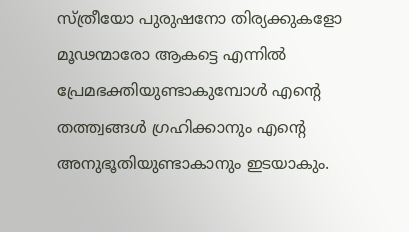സ്ത്രീയോ പുരുഷനോ തിര്യക്കുകളോ മൂഢന്മാരോ ആകട്ടെ എന്നില്‍ പ്രേമഭക്തിയുണ്ടാകുമ്പോള്‍ എന്റെ തത്ത്വങ്ങള്‍ ഗ്രഹിക്കാനും എന്റെ അനുഭൂതിയുണ്ടാകാനും ഇടയാകും.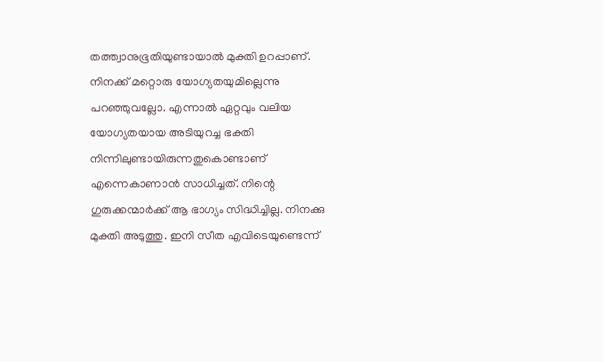തത്ത്വാനുഭൂതിയുണ്ടായാല്‍ മുക്തി ഉറപ്പാണ്. നിനക്ക് മറ്റൊരു യോഗ്യതയുമില്ലെന്നു പറഞ്ഞുവല്ലോ. എന്നാല്‍ ഏറ്റവും വലിയ യോഗ്യതയായ അടിയുറച്ച ഭക്തി നിന്നിലുണ്ടായിരുന്നതുകൊണ്ടാണ് എന്നെകാണാന്‍ സാധിച്ചത്. നിന്റെ ഗുരുക്കന്മാര്‍ക്ക് ആ ഭാഗ്യം സിദ്ധിച്ചില്ല. നിനക്കു മുക്തി അടുത്തു. ഇനി സീത എവിടെയുണ്ടെന്ന്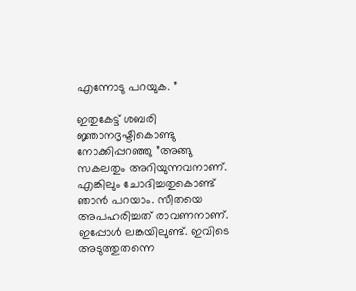എന്നോടു പറയുക. ”

ഇതുകേട്ട് ശബരി ജ്ഞാനദൃഷ്ടികൊണ്ടു നോക്കിപ്പറഞ്ഞു ”അങ്ങു സകലതും അറിയുന്നവനാണ്. എങ്കിലും ചോദിച്ചതുകൊണ്ട് ഞാന്‍ പറയാം. സീതയെ അപഹരിച്ചത് രാവണനാണ്. ഇപ്പോള്‍ ലങ്കയിലുണ്ട്. ഇവിടെ അടുത്തുതന്നെ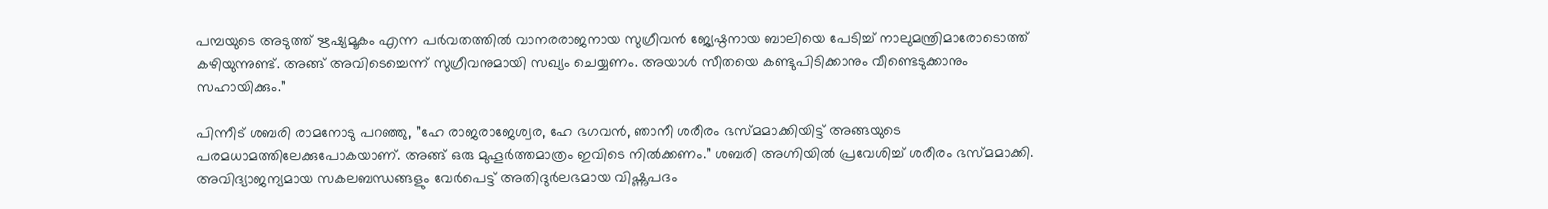പമ്പയുടെ അടുത്ത് ഋഷ്യമൂകം എന്ന പര്‍വതത്തില്‍ വാനരരാജനായ സുഗ്രീവന്‍ ജ്യേഷ്ഠനായ ബാലിയെ പേടിച്ച് നാലുമന്ത്രിമാരോടൊത്ത് കഴിയുന്നുണ്ട്. അങ്ങ് അവിടെച്ചെന്ന് സുഗ്രീവനുമായി സഖ്യം ചെയ്യണം. അയാള്‍ സീതയെ കണ്ടുപിടിക്കാനും വീണ്ടെടുക്കാനും സഹായിക്കും.”

പിന്നീട് ശബരി രാമനോടു പറഞ്ഞു, ”ഹേ രാജരാജേശ്വര, ഹേ ഭഗവന്‍, ഞാനീ ശരീരം ഭസ്മമാക്കിയിട്ട് അങ്ങയുടെ പരമധാമത്തിലേക്കുപോകയാണ്. അങ്ങ് ഒരു മുഹൂര്‍ത്തമാത്രം ഇവിടെ നില്‍ക്കണം.” ശബരി അഗ്നിയില്‍ പ്രവേശിച്ച് ശരീരം ഭസ്മമാക്കി. അവിദ്യാജന്യമായ സകലബന്ധങ്ങളും വേര്‍പെട്ട് അതിദുര്‍ലഭമായ വിഷ്ണുപദം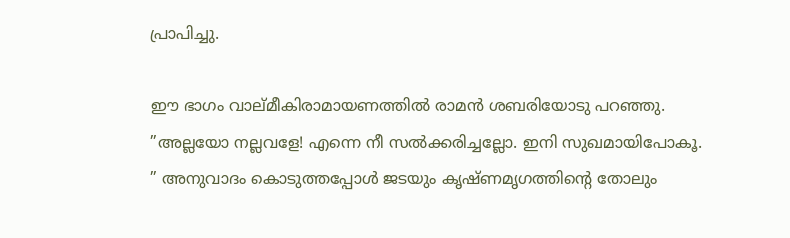പ്രാപിച്ചു.

ഈ ഭാഗം വാല്മീകിരാമായണത്തില്‍ രാമന്‍ ശബരിയോടു പറഞ്ഞു. ”അല്ലയോ നല്ലവളേ! എന്നെ നീ സല്‍ക്കരിച്ചല്ലോ. ഇനി സുഖമായിപോകൂ. ” അനുവാദം കൊടുത്തപ്പോള്‍ ജടയും കൃഷ്ണമൃഗത്തിന്റെ തോലും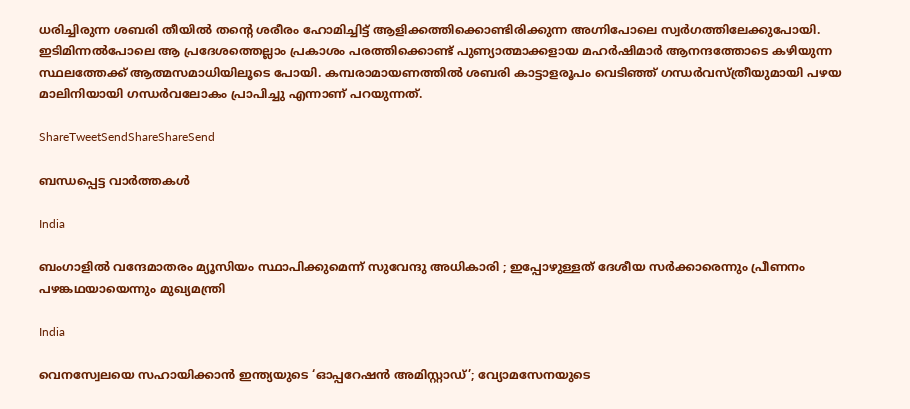ധരിച്ചിരുന്ന ശബരി തീയില്‍ തന്റെ ശരീരം ഹോമിച്ചിട്ട് ആളിക്കത്തിക്കൊണ്ടിരിക്കുന്ന അഗ്നിപോലെ സ്വര്‍ഗത്തിലേക്കുപോയി. ഇടിമിന്നല്‍പോലെ ആ പ്രദേശത്തെല്ലാം പ്രകാശം പരത്തിക്കൊണ്ട് പുണ്യാത്മാക്കളായ മഹര്‍ഷിമാര്‍ ആനന്ദത്തോടെ കഴിയുന്ന സ്ഥലത്തേക്ക് ആത്മസമാധിയിലൂടെ പോയി. കമ്പരാമായണത്തില്‍ ശബരി കാട്ടാളരൂപം വെടിഞ്ഞ് ഗന്ധര്‍വസ്ത്രീയുമായി പഴയ മാലിനിയായി ഗന്ധര്‍വലോകം പ്രാപിച്ചു എന്നാണ് പറയുന്നത്.

ShareTweetSendShareShareSend

ബന്ധപ്പെട്ട വാര്‍ത്തകള്‍

India

ബംഗാളിൽ വന്ദേമാതരം മ്യൂസിയം സ്ഥാപിക്കുമെന്ന് സുവേന്ദു അധികാരി ; ഇപ്പോഴുള്ളത് ദേശീയ സർക്കാരെന്നും പ്രീണനം പഴങ്കഥയായെന്നും മുഖ്യമന്ത്രി

India

വെനസ്വേലയെ സഹായിക്കാൻ ഇന്ത്യയുടെ ‘ഓപ്പറേഷൻ അമിസ്റ്റാഡ്’; വ്യോമസേനയുടെ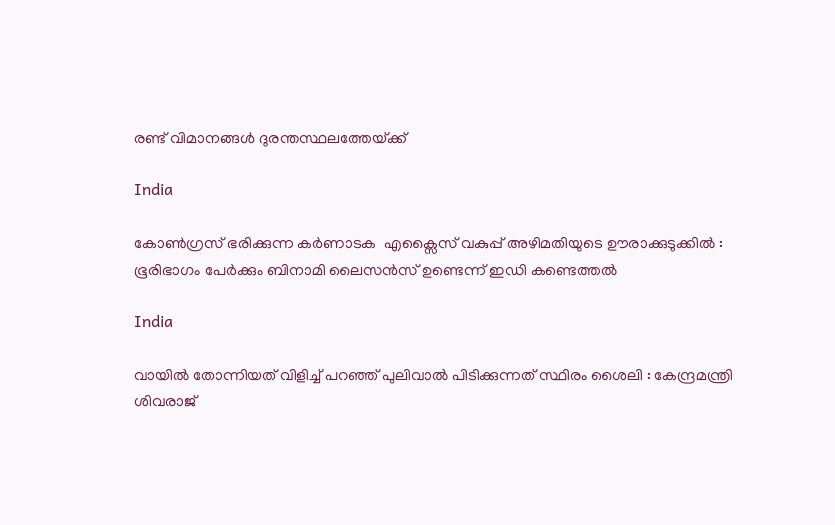രണ്ട് വിമാനങ്ങൾ ദുരന്തസ്ഥലത്തേയ്‌ക്ക്

India

കോൺഗ്രസ് ഭരിക്കുന്ന കർണാടക  എക്സൈസ് വകുപ്പ് അഴിമതിയുടെ ഊരാക്കുടുക്കിൽ : ഭൂരിഭാഗം പേര്‍ക്കും ബിനാമി ലൈസന്‍സ് ഉണ്ടെന്ന് ഇഡി കണ്ടെത്തൽ

India

വായിൽ തോന്നിയത് വിളിച്ച് പറഞ്ഞ് പുലിവാൽ പിടിക്കുന്നത് സ്ഥിരം ശൈലി : കേന്ദ്രമന്ത്രി ശിവരാജ്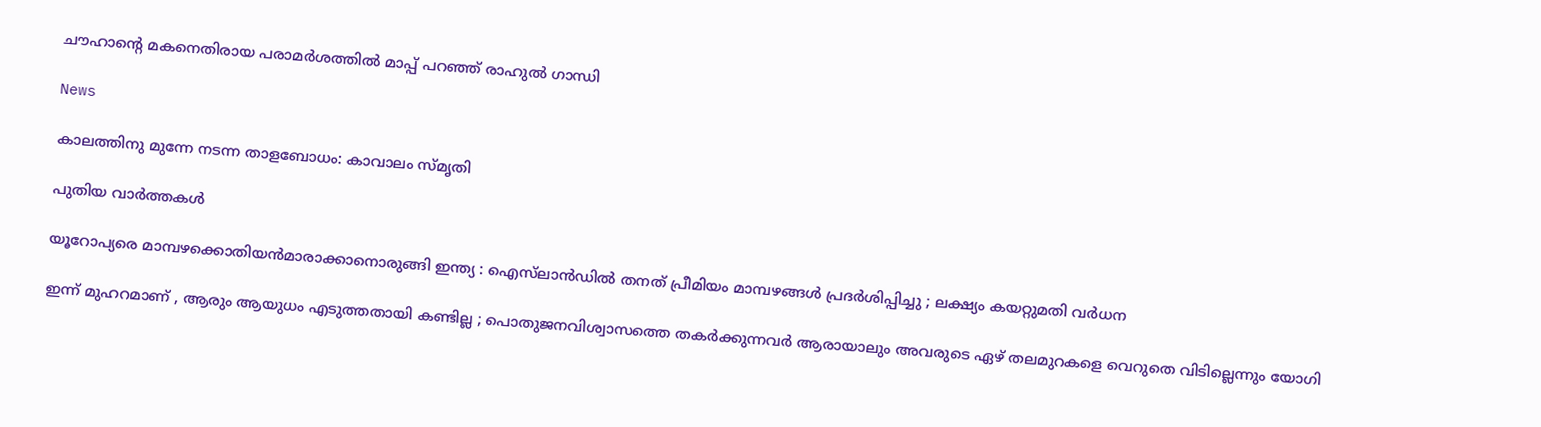ചൗഹാന്റെ മകനെതിരായ പരാമർശത്തിൽ മാപ്പ് പറഞ്ഞ് രാഹുൽ ഗാന്ധി

News

കാലത്തിനു മുന്നേ നടന്ന താളബോധം: കാവാലം സ്മൃതി

പുതിയ വാര്‍ത്തകള്‍

യൂറോപ്യരെ മാമ്പഴക്കൊതിയൻമാരാക്കാനൊരുങ്ങി ഇന്ത്യ : ഐസ്‌ലാൻഡിൽ തനത് പ്രീമിയം മാമ്പഴങ്ങൾ പ്രദർശിപ്പിച്ചു ; ലക്ഷ്യം കയറ്റുമതി വർധന

ഇന്ന് മുഹറമാണ് , ആരും ആയുധം എടുത്തതായി കണ്ടില്ല ; പൊതുജനവിശ്വാസത്തെ തകർക്കുന്നവർ ആരായാലും അവരുടെ ഏഴ് തലമുറകളെ വെറുതെ വിടില്ലെന്നും യോഗി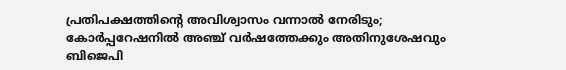പ്രതിപക്ഷത്തിന്റെ അവിശ്വാസം വന്നാൽ നേരിടും; കോർപ്പറേഷനിൽ അഞ്ച് വർഷത്തേക്കും അതിനുശേഷവും ബിജെപി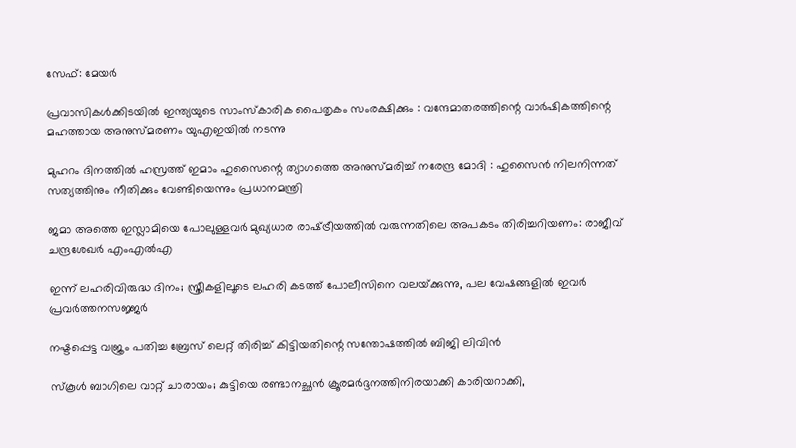സേഫ്: മേയർ

പ്രവാസികൾക്കിടയിൽ ഇന്ത്യയുടെ സാംസ്കാരിക പൈതൃകം സംരക്ഷിക്കും : വന്ദേമാതരത്തിന്റെ വാർഷികത്തിന്റെ മഹത്തായ അനുസ്മരണം യുഎഇയിൽ നടന്നു

മുഹറം ദിനത്തിൽ ഹസ്രത്ത് ഇമാം ഹുസൈന്റെ ത്യാഗത്തെ അനുസ്മരിച്ച് നരേന്ദ്ര മോദി : ഹുസൈൻ നിലനിന്നത് സത്യത്തിനും നീതിക്കും വേണ്ടിയെന്നും പ്രധാനമന്ത്രി

ജമാ അത്തെ ഇസ്ലാമിയെ പോലുള്ളവർ മുഖ്യധാര രാഷ്‌ട്രീയത്തിൽ വരുന്നതിലെ അപകടം തിരിച്ചറിയണം: രാജീവ് ചന്ദ്രശേഖർ എംഎൽഎ

ഇന്ന് ലഹരിവിരുദ്ധ ദിനം; സ്ത്രീകളിലൂടെ ലഹരി കടത്ത് പോലീസിനെ വലയ്‌ക്കുന്നു, പല വേഷങ്ങളിൽ ഇവർ പ്രവർത്തനസജ്ജർ

നഷ്ടപ്പെട്ട വജ്രം പതിച്ച ബ്രേസ് ലെറ്റ് തിരിച്ച് കിട്ടിയതിന്റെ സന്തോഷത്തില്‍ ബിജി ലിവിന്‍

സ്‌കൂൾ ബാഗിലെ വാറ്റ് ചാരായം; കുട്ടിയെ രണ്ടാനച്ഛൻ ക്രൂരമർദ്ദനത്തിനിരയാക്കി കാരിയറാക്കി,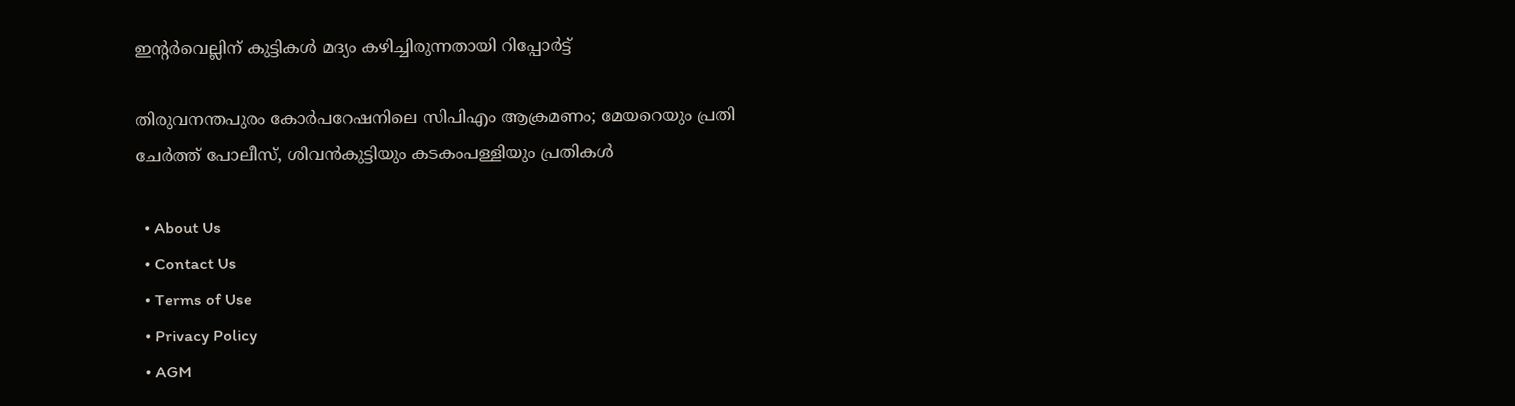ഇന്റർവെല്ലിന് കുട്ടികള്‍ മദ്യം കഴിച്ചിരുന്നതായി റിപ്പോർട്ട്

തിരുവനന്തപുരം കോര്‍പറേഷനിലെ സിപിഎം ആക്രമണം; മേയറെയും പ്രതി ചേർത്ത് പോലീസ്, ശിവന്‍കുട്ടിയും കടകംപള്ളിയും പ്രതികള്‍

  • About Us
  • Contact Us
  • Terms of Use
  • Privacy Policy
  • AGM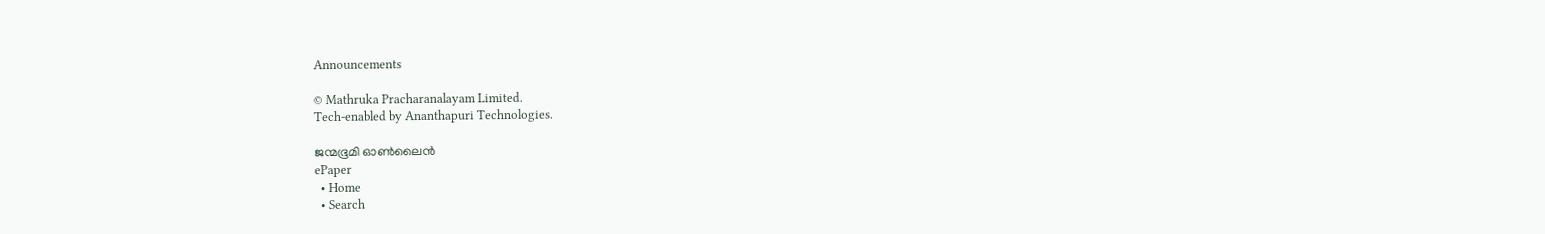Announcements

© Mathruka Pracharanalayam Limited.
Tech-enabled by Ananthapuri Technologies.

ജന്മഭൂമി ഓണ്‍ലൈന്‍
ePaper
  • Home
  • Search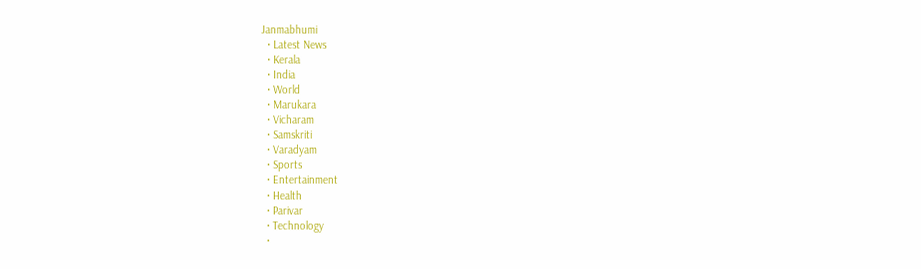Janmabhumi
  • Latest News
  • Kerala
  • India
  • World
  • Marukara
  • Vicharam
  • Samskriti
  • Varadyam
  • Sports
  • Entertainment
  • Health
  • Parivar
  • Technology
  •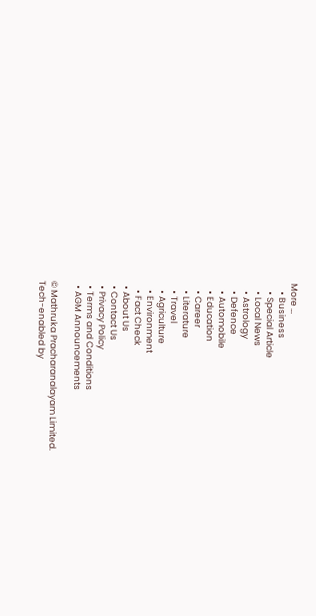More …
    • Business
    • Special Article
    • Local News
    • Astrology
    • Defence
    • Automobile
    • Education
    • Career
    • Literature
    • Travel
    • Agriculture
    • Environment
    • Fact Check
  • About Us
  • Contact Us
  • Privacy Policy
  • Terms and Conditions
  • AGM Announcements

© Mathruka Pracharanalayam Limited.
Tech-enabled by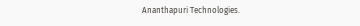Ananthapuri Technologies.